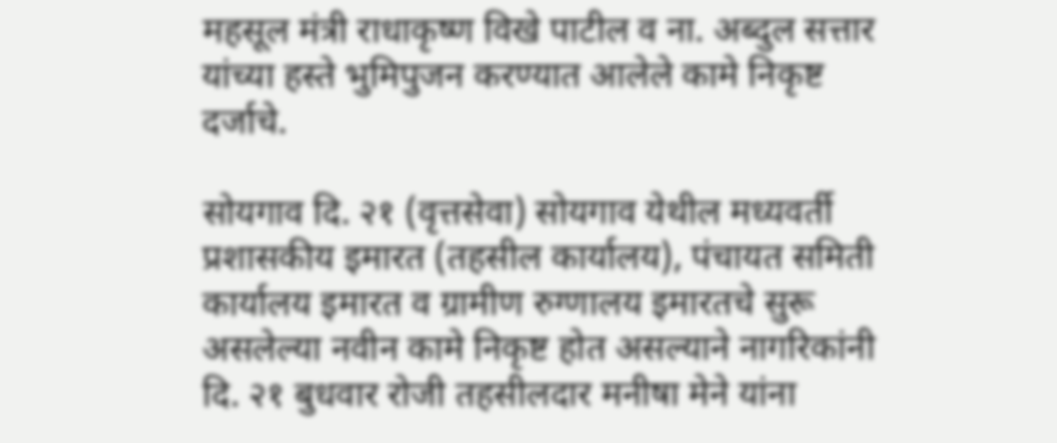महसूल मंत्री राधाकृष्ण विखे पाटील व ना. अब्दुल सत्तार यांच्या हस्ते भुमिपुजन करण्यात आलेले कामे निकृष्ट दर्जाचे.

सोयगाव दि. २१ (वृत्तसेवा) सोयगाव येथील मध्यवर्ती प्रशासकीय इमारत (तहसील कार्यालय), पंचायत समिती कार्यालय इमारत व ग्रामीण रुग्णालय इमारतचे सुरू असलेल्या नवीन कामे निकृष्ट होत असल्याने नागरिकांनी दि. २१ बुधवार रोजी तहसीलदार मनीषा मेने यांना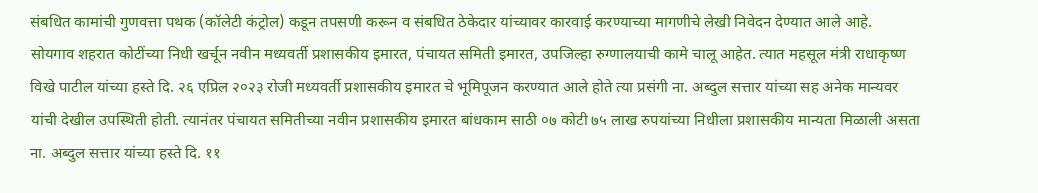संबधित कामांची गुणवत्ता पथक (कॉलेटी कंट्रोल) कडून तपसणी करून व संबधित ठेकेदार यांच्यावर कारवाई करण्याच्या मागणीचे लेखी निवेदन देण्यात आले आहे.
सोयगाव शहरात कोटींच्या निधी खर्चून नवीन मध्यवर्ती प्रशासकीय इमारत, पंचायत समिती इमारत, उपजिल्हा रुग्णालयाची कामे चालू आहेत. त्यात महसूल मंत्री राधाकृष्ण विखे पाटील यांच्या हस्ते दि. २६ एप्रिल २०२३ रोजी मध्यवर्ती प्रशासकीय इमारत चे भूमिपूजन करण्यात आले होते त्या प्रसंगी ना. अब्दुल सत्तार यांच्या सह अनेक मान्यवर यांची देखील उपस्थिती होती. त्यानंतर पंचायत समितीच्या नवीन प्रशासकीय इमारत बांधकाम साठी ०७ कोटी ७५ लाख रुपयांच्या निधीला प्रशासकीय मान्यता मिळाली असता ना. अब्दुल सत्तार यांच्या हस्ते दि. ११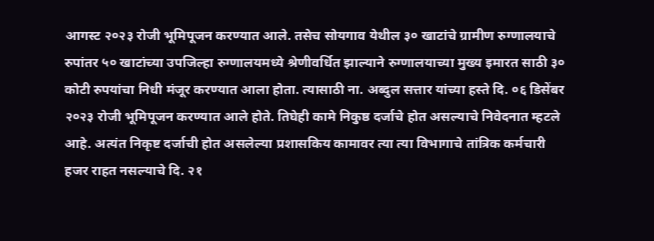आगस्ट २०२३ रोजी भूमिपूजन करण्यात आले. तसेच सोयगाव येथील ३० खाटांचे ग्रामीण रुग्णालयाचे रुपांतर ५० खाटांच्या उपजिल्हा रुग्णालयमध्ये श्रेणीवर्धित झाल्याने रुग्णालयाच्या मुख्य इमारत साठी ३० कोटी रुपयांचा निधी मंजूर करण्यात आला होता. त्यासाठी ना. अब्दुल सत्तार यांच्या हस्ते दि. ०६ डिसेंबर २०२३ रोजी भूमिपूजन करण्यात आले होते. तिघेही कामे निकुष्ठ दर्जाचे होत असल्याचे निवेदनात म्हटले आहे. अत्यंत निकृष्ट दर्जाची होत असलेल्या प्रशासकिय कामावर त्या त्या विभागाचे तांत्रिक कर्मचारी हजर राहत नसल्याचे दि. २१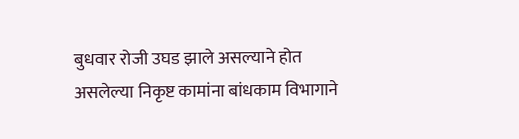बुधवार रोजी उघड झाले असल्याने होत असलेल्या निकृष्ट कामांना बांधकाम विभागाने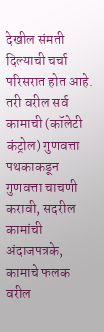देखील संमती दिल्याची चर्चा परिसरात होत आहे. तरी वरील सर्व कामाची (कॉलेटी कंट्रोल) गुणवत्ता पथकाकडून गुणवत्ता चाचणी करावी, सदरील कामांची अंदाजपत्रके, कामाचे फलक वरील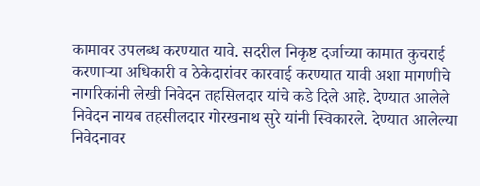कामावर उपलब्ध करण्यात यावे. सदरील निकृष्ट दर्जाच्या कामात कुचराई करणाऱ्या अधिकारी व ठेकेदारांवर कारवाई करण्यात यावी अशा मागणीचे नागरिकांनी लेखी निवेदन तहसिलदार यांचे कडे दिले आहे. देण्यात आलेले निवेदन नायब तहसीलदार गोरखनाथ सुरे यांनी स्विकारले. देण्यात आलेल्या निवेदनावर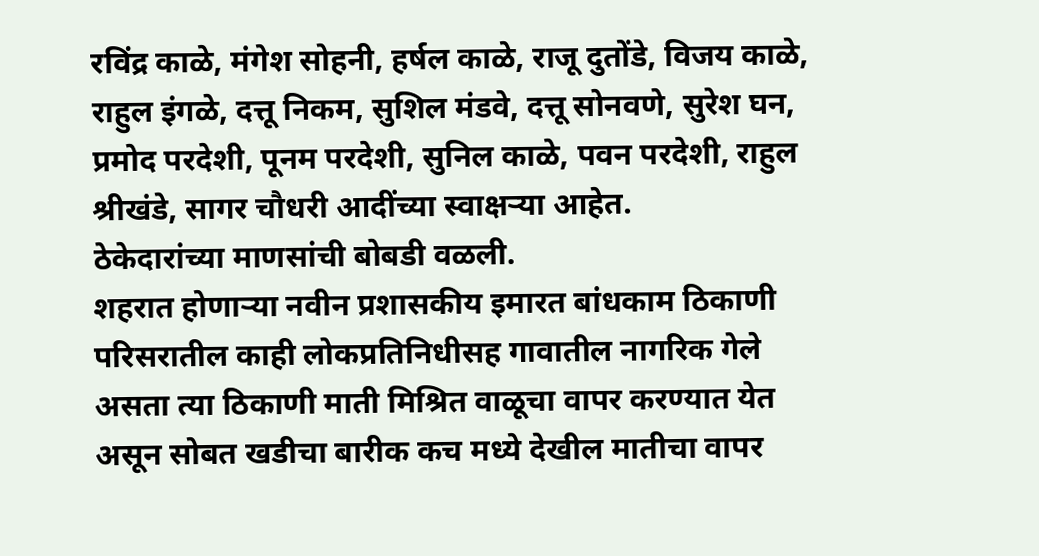रविंद्र काळे, मंगेश सोहनी, हर्षल काळे, राजू दुतोंडे, विजय काळे, राहुल इंगळे, दत्तू निकम, सुशिल मंडवे, दत्तू सोनवणे, सुरेश घन, प्रमोद परदेशी, पूनम परदेशी, सुनिल काळे, पवन परदेशी, राहुल श्रीखंडे, सागर चौधरी आदींच्या स्वाक्षऱ्या आहेत.
ठेकेदारांच्या माणसांची बोबडी वळली.
शहरात होणाऱ्या नवीन प्रशासकीय इमारत बांधकाम ठिकाणी परिसरातील काही लोकप्रतिनिधीसह गावातील नागरिक गेले असता त्या ठिकाणी माती मिश्रित वाळूचा वापर करण्यात येत असून सोबत खडीचा बारीक कच मध्ये देखील मातीचा वापर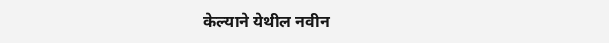केल्याने येथील नवीन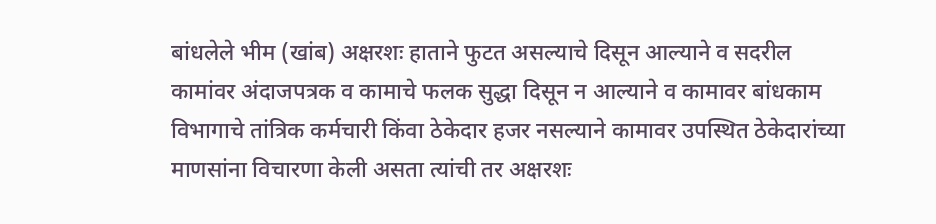बांधलेले भीम (खांब) अक्षरशः हाताने फुटत असल्याचे दिसून आल्याने व सदरील कामांवर अंदाजपत्रक व कामाचे फलक सुद्धा दिसून न आल्याने व कामावर बांधकाम विभागाचे तांत्रिक कर्मचारी किंवा ठेकेदार हजर नसल्याने कामावर उपस्थित ठेकेदारांच्या माणसांना विचारणा केली असता त्यांची तर अक्षरशः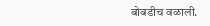बोबडीच वळाली.